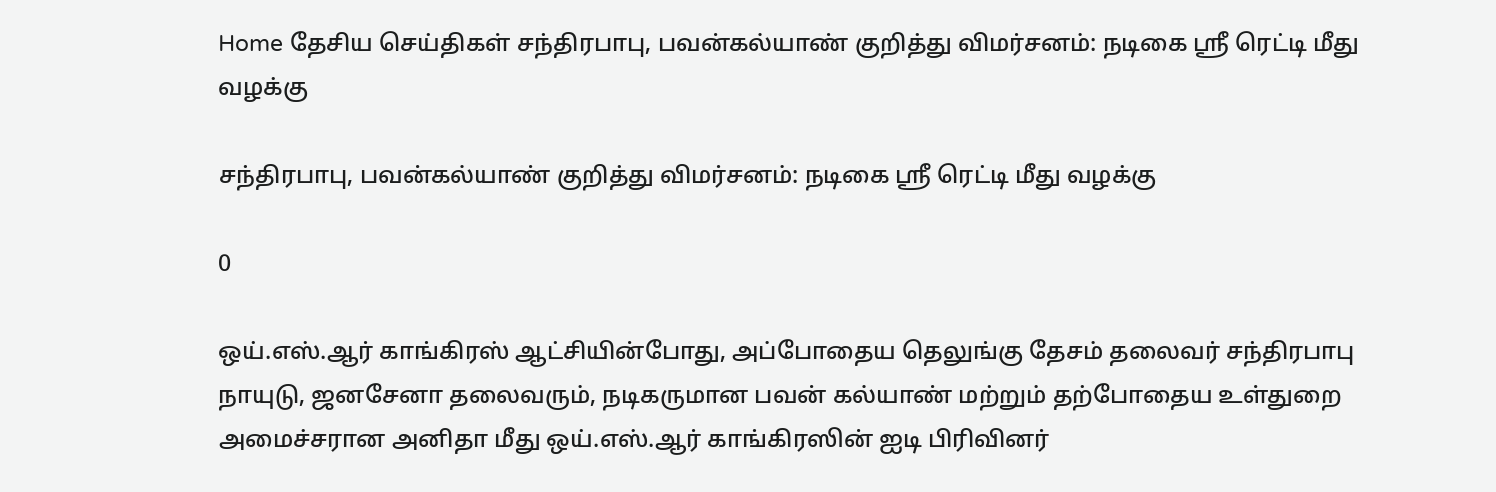Home தேசிய செய்திகள் சந்திரபாபு, பவன்கல்யாண் குறித்து விமர்சனம்: நடிகை ஸ்ரீ ரெட்டி மீது வழக்கு

சந்திரபாபு, பவன்கல்யாண் குறித்து விமர்சனம்: நடிகை ஸ்ரீ ரெட்டி மீது வழக்கு

0

ஒய்.எஸ்.ஆர் காங்கிரஸ் ஆட்சியின்போது, அப்போதைய தெலுங்கு தேசம் தலைவர் சந்திரபாபு நாயுடு, ஜனசேனா தலைவரும், நடிகருமான பவன் கல்யாண் மற்றும் தற்போதைய உள்துறை அமைச்சரான அனிதா மீது ஒய்.எஸ்.ஆர் காங்கிரஸின் ஐடி பிரிவினர்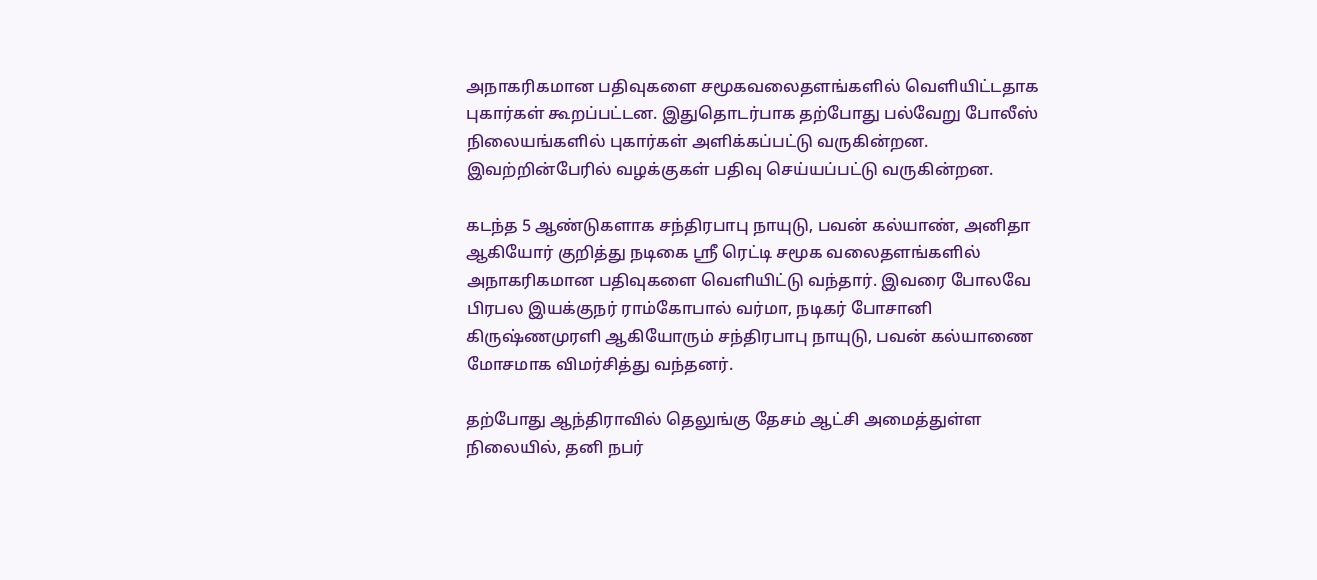அநாகரிகமான பதிவுகளை சமூகவலைதளங்களில் வெளியிட்டதாக புகார்கள் கூறப்பட்டன. இதுதொடர்பாக தற்போது பல்வேறு போலீஸ் நிலையங்களில் புகார்கள் அளிக்கப்பட்டு வருகின்றன. இவற்றின்பேரில் வழக்குகள் பதிவு செய்யப்பட்டு வருகின்றன.

கடந்த 5 ஆண்டுகளாக சந்திரபாபு நாயுடு, பவன் கல்யாண், அனிதா ஆகியோர் குறித்து நடிகை ஸ்ரீ ரெட்டி சமூக வலைதளங்களில் அநாகரிகமான பதிவுகளை வெளியிட்டு வந்தார். இவரை போலவே பிரபல இயக்குநர் ராம்கோபால் வர்மா, நடிகர் போசானி கிருஷ்ணமுரளி ஆகியோரும் சந்திரபாபு நாயுடு, பவன் கல்யாணை மோசமாக விமர்சித்து வந்தனர்.

தற்போது ஆந்திராவில் தெலுங்கு தேசம் ஆட்சி அமைத்துள்ள நிலையில், தனி நபர்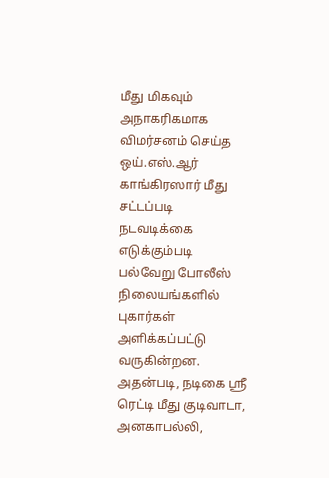மீது மிகவும் அநாகரிகமாக விமர்சனம் செய்த ஒய்.எஸ்.ஆர் காங்கிரஸார் மீது சட்டப்படி நடவடிக்கை எடுக்கும்படி பல்வேறு போலீஸ் நிலையங்களில் புகார்கள் அளிக்கப்பட்டு வருகின்றன. அதன்படி, நடிகை ஸ்ரீ ரெட்டி மீது குடிவாடா, அனகாபல்லி,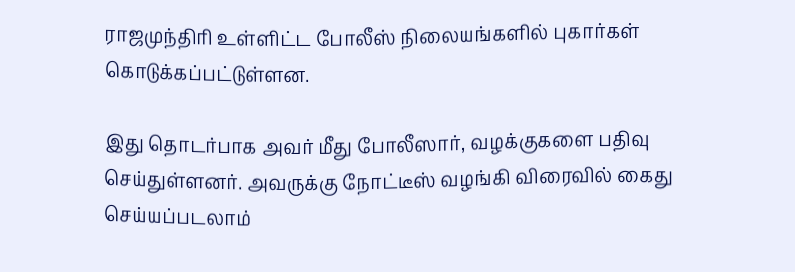ராஜமுந்திரி உள்ளிட்ட போலீஸ் நிலையங்களில் புகார்கள் கொடுக்கப்பட்டுள்ளன.

இது தொடர்பாக அவர் மீது போலீஸார், வழக்குகளை பதிவு செய்துள்ளனர். அவருக்கு நோட்டீஸ் வழங்கி விரைவில் கைது செய்யப்படலாம்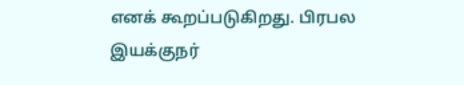எனக் கூறப்படுகிறது. பிரபல இயக்குநர்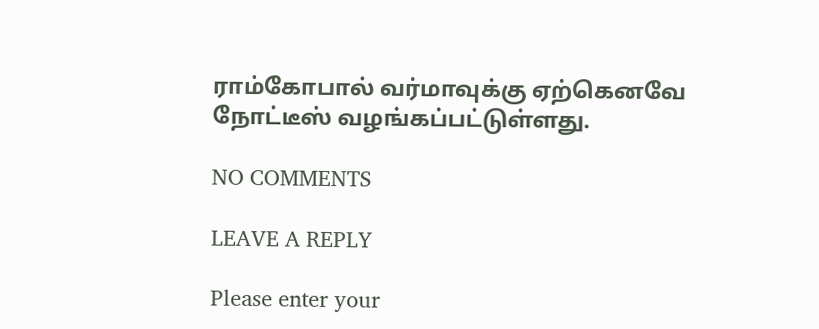ராம்கோபால் வர்மாவுக்கு ஏற்கெனவே நோட்டீஸ் வழங்கப்பட்டுள்ளது.

NO COMMENTS

LEAVE A REPLY

Please enter your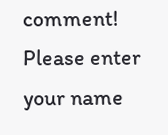comment!
Please enter your name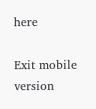here

Exit mobile version